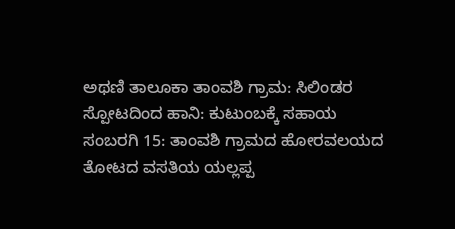ಅಥಣಿ ತಾಲೂಕಾ ತಾಂವಶಿ ಗ್ರಾಮ: ಸಿಲಿಂಡರ ಸ್ಪೋಟದಿಂದ ಹಾನಿ: ಕುಟುಂಬಕ್ಕೆ ಸಹಾಯ
ಸಂಬರಗಿ 15: ತಾಂವಶಿ ಗ್ರಾಮದ ಹೋರವಲಯದ ತೋಟದ ವಸತಿಯ ಯಲ್ಲಪ್ಪ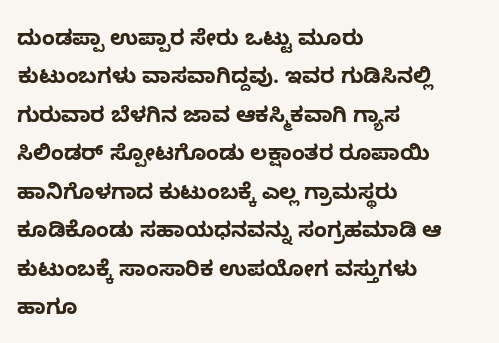ದುಂಡಪ್ಪಾ ಉಪ್ಪಾರ ಸೇರು ಒಟ್ಟು ಮೂರು ಕುಟುಂಬಗಳು ವಾಸವಾಗಿದ್ದವು. ಇವರ ಗುಡಿಸಿನಲ್ಲಿ ಗುರುವಾರ ಬೆಳಗಿನ ಜಾವ ಆಕಸ್ಮಿಕವಾಗಿ ಗ್ಯಾಸ ಸಿಲಿಂಡರ್ ಸ್ಪೋಟಗೊಂಡು ಲಕ್ಷಾಂತರ ರೂಪಾಯಿ ಹಾನಿಗೊಳಗಾದ ಕುಟುಂಬಕ್ಕೆ ಎಲ್ಲ ಗ್ರಾಮಸ್ಥರು ಕೂಡಿಕೊಂಡು ಸಹಾಯಧನವನ್ನು ಸಂಗ್ರಹಮಾಡಿ ಆ ಕುಟುಂಬಕ್ಕೆ ಸಾಂಸಾರಿಕ ಉಪಯೋಗ ವಸ್ತುಗಳು ಹಾಗೂ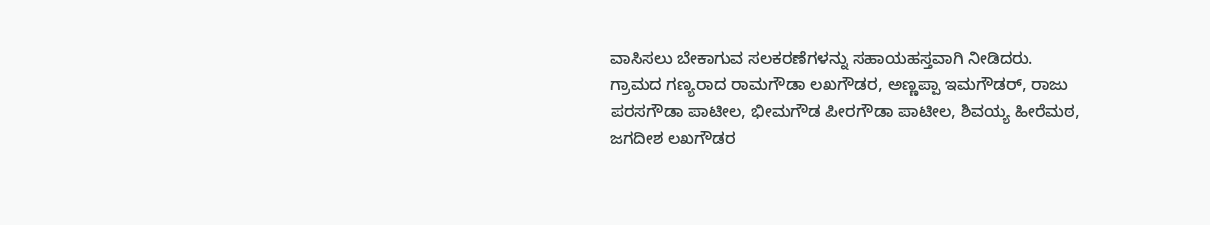ವಾಸಿಸಲು ಬೇಕಾಗುವ ಸಲಕರಣೆಗಳನ್ನು ಸಹಾಯಹಸ್ತವಾಗಿ ನೀಡಿದರು.
ಗ್ರಾಮದ ಗಣ್ಯರಾದ ರಾಮಗೌಡಾ ಲಖಗೌಡರ, ಅಣ್ಣಪ್ಪಾ ಇಮಗೌಡರ್, ರಾಜು ಪರಸಗೌಡಾ ಪಾಟೀಲ, ಭೀಮಗೌಡ ಪೀರಗೌಡಾ ಪಾಟೀಲ, ಶಿವಯ್ಯ ಹೀರೆಮಠ, ಜಗದೀಶ ಲಖಗೌಡರ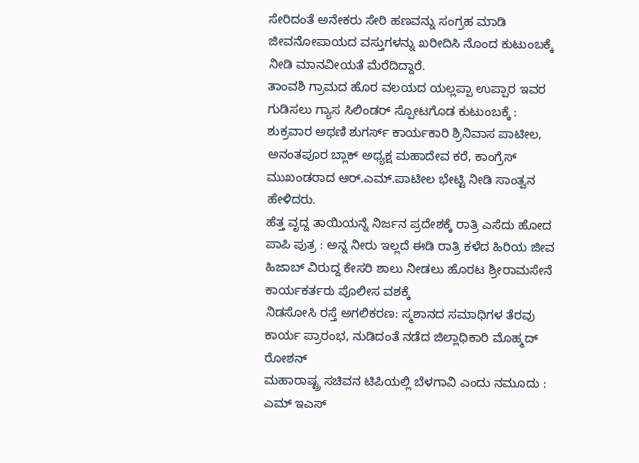ಸೇರಿದಂತೆ ಅನೇಕರು ಸೇರಿ ಹಣವನ್ನು ಸಂಗ್ರಹ ಮಾಡಿ ಜೀವನೋಪಾಯದ ವಸ್ತುಗಳನ್ನು ಖರೀದಿಸಿ ನೊಂದ ಕುಟುಂಬಕ್ಕೆ ನೀಡಿ ಮಾನವೀಯತೆ ಮೆರೆದಿದ್ದಾರೆ.
ತಾಂವಶಿ ಗ್ರಾಮದ ಹೊರ ವಲಯದ ಯಲ್ಲಪ್ಪಾ ಉಪ್ಪಾರ ಇವರ ಗುಡಿಸಲು ಗ್ಯಾಸ ಸಿಲಿಂಡರ್ ಸ್ಪೋಟಗೊಡ ಕುಟುಂಬಕ್ಕೆ : ಶುಕ್ರವಾರ ಅಥಣಿ ಶುಗರ್ಸ್ ಕಾರ್ಯಕಾರಿ ಶ್ರಿನಿವಾಸ ಪಾಟೀಲ, ಅನಂತಪೂರ ಬ್ಲಾಕ್ ಅಧ್ಯಕ್ಷ ಮಹಾದೇವ ಕರೆ, ಕಾಂಗ್ರೆಸ್ ಮುಖಂಡರಾದ ಆರ್.ಎಮ್.ಪಾಟೀಲ ಭೇಟ್ಟಿ ನೀಡಿ ಸಾಂತ್ವನ ಹೇಳಿದರು.
ಹೆತ್ತ ವೃದ್ದ ತಾಯಿಯನ್ನೆ ನಿರ್ಜನ ಪ್ರದೇಶಕ್ಕೆ ರಾತ್ರಿ ಎಸೆದು ಹೋದ ಪಾಪಿ ಪುತ್ರ : ಅನ್ನ ನೀರು ಇಲ್ಲದೆ ಈಡಿ ರಾತ್ರಿ ಕಳೆದ ಹಿರಿಯ ಜೀವ
ಹಿಜಾಬ್ ವಿರುದ್ದ ಕೇಸರಿ ಶಾಲು ನೀಡಲು ಹೊರಟ ಶ್ರೀರಾಮಸೇನೆ ಕಾರ್ಯಕರ್ತರು ಪೊಲೀಸ ವಶಕ್ಕೆ
ನಿಡಸೋಸಿ ರಸ್ತೆ ಅಗಲಿಕರಣ: ಸ್ಮಶಾನದ ಸಮಾಧಿಗಳ ತೆರವು ಕಾರ್ಯ ಪ್ರಾರಂಭ, ನುಡಿದಂತೆ ನಡೆದ ಜಿಲ್ಲಾಧಿಕಾರಿ ಮೊಹ್ಮದ್ ರೋಶನ್
ಮಹಾರಾಷ್ಟ್ರ ಸಚಿವನ ಟಿಪಿಯಲ್ಲಿ ಬೆಳಗಾವಿ ಎಂದು ನಮೂದು : ಎಮ್ ಇಎಸ್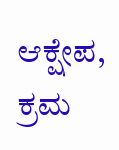ಆಕ್ಷೇಪ, ಕ್ರಮ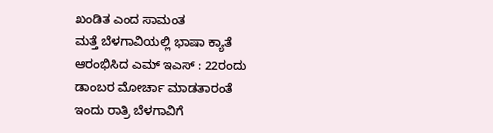ಖಂಡಿತ ಎಂದ ಸಾಮಂತ
ಮತ್ತೆ ಬೆಳಗಾವಿಯಲ್ಲಿ ಭಾಷಾ ಕ್ಯಾತೆ ಆರಂಭಿಸಿದ ಎಮ್ ಇಎಸ್ : 22ರಂದು ಡಾಂಬರ ಮೋರ್ಚಾ ಮಾಡತಾರಂತೆ
ಇಂದು ರಾತ್ರಿ ಬೆಳಗಾವಿಗೆ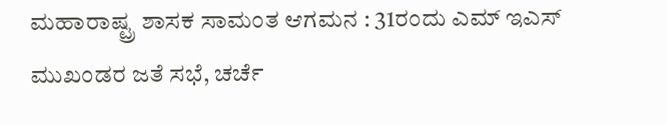ಮಹಾರಾಷ್ಟ್ರ ಶಾಸಕ ಸಾಮಂತ ಆಗಮನ : 31ರಂದು ಎಮ್ ಇಎಸ್ ಮುಖಂಡರ ಜತೆ ಸಭೆ, ಚರ್ಚೆ